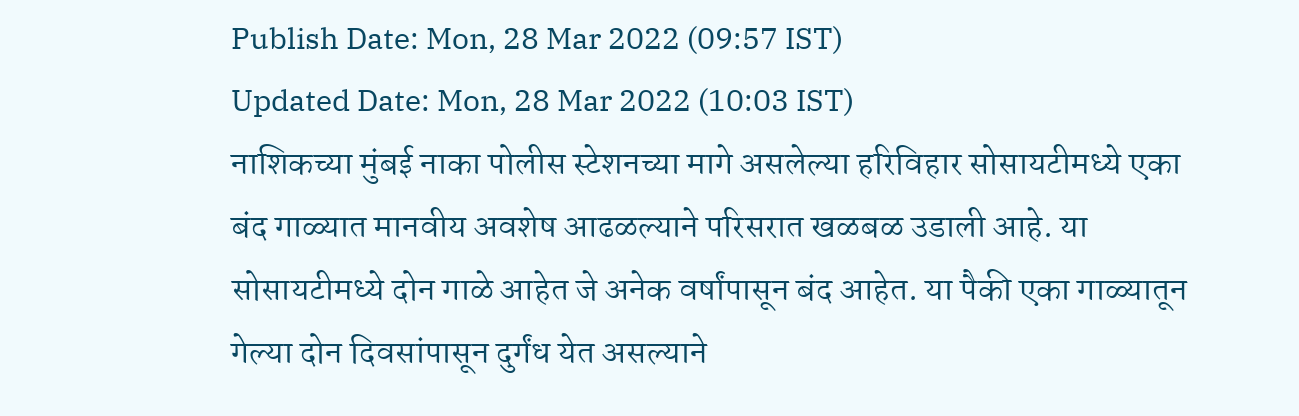Publish Date: Mon, 28 Mar 2022 (09:57 IST)
Updated Date: Mon, 28 Mar 2022 (10:03 IST)
नाशिकच्या मुंबई नाका पोलीस स्टेशनच्या मागे असलेल्या हरिविहार सोसायटीमध्ये एका बंद गाळ्यात मानवीय अवशेष आढळल्याने परिसरात खळबळ उडाली आहे. या सोसायटीमध्ये दोन गाळे आहेत जे अनेक वर्षांपासून बंद आहेत. या पैकी एका गाळ्यातून गेल्या दोन दिवसांपासून दुर्गंध येत असल्याने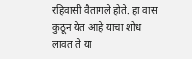रहिवासी वैतागले होते. हा वास कुठून येत आहे याचा शोध लावत ते या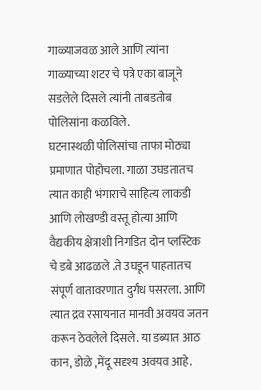गाळ्याजवळ आले आणि त्यांना गाळ्याच्या शटर चे पत्रे एका बाजूने सडलेले दिसले त्यांनी ताबडतोब पोलिसांना कळविले.
घटनास्थळी पोलिसांचा ताफा मोठ्या प्रमाणात पोहोचला. गाळा उघडतातच त्यात काही भंगाराचे साहित्य लाकडी आणि लोखण्डी वस्तू होत्या आणि वैद्यकीय क्षेत्राशी निगडित दोन प्लस्टिक चे डबे आढळले .ते उघडून पाहतातच संपूर्ण वातावरणात दुर्गंध पसरला. आणि त्यात द्रव रसायनात मानवी अवयव जतन करून ठेवलेले दिसले. या डब्यात आठ कान, डोळे ,मेंदू सदृश्य अवयव आहे.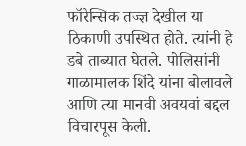फॉरेन्सिक तज्ज्ञ देखील या ठिकाणी उपस्थित होते. त्यांनी हे डबे ताब्यात घेतले. पोलिसांनी गाळामालक शिंदे यांना बोलावले आणि त्या मानवी अवयवां बद्दल विचारपूस केली.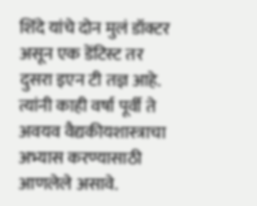शिंदे यांचे दोन मुलं डॉक्टर असून एक डेंटिस्ट तर दुसरा इएन टी तज्ञ आहे. त्यांनी काही वर्षा पूर्वी ते अवयव वैद्यकीयशास्त्राचा अभ्यास करण्यासाठी आणलेले असावे.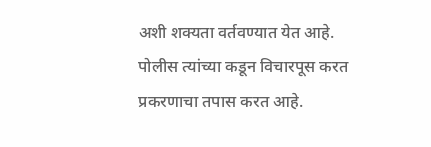अशी शक्यता वर्तवण्यात येत आहे. पोलीस त्यांच्या कडून विचारपूस करत प्रकरणाचा तपास करत आहे.